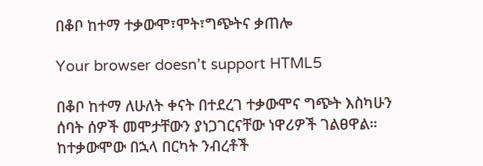በቆቦ ከተማ ተቃውሞ፣ሞት፣ግጭትና ቃጠሎ

Your browser doesn’t support HTML5

በቆቦ ከተማ ለሁለት ቀናት በተደረገ ተቃውሞና ግጭት እስካሁን ሰባት ሰዎች መሞታቸውን ያነጋገርናቸው ነዋሪዎች ገልፀዋል። ከተቃውሞው በኋላ በርካት ንብረቶች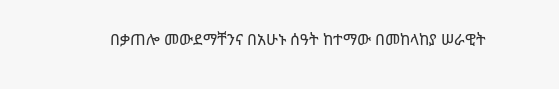በቃጠሎ መውደማቸንና በአሁኑ ሰዓት ከተማው በመከላከያ ሠራዊት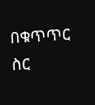በቁጥጥር ስር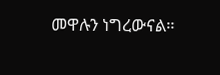መዋሉን ነግረውናል።